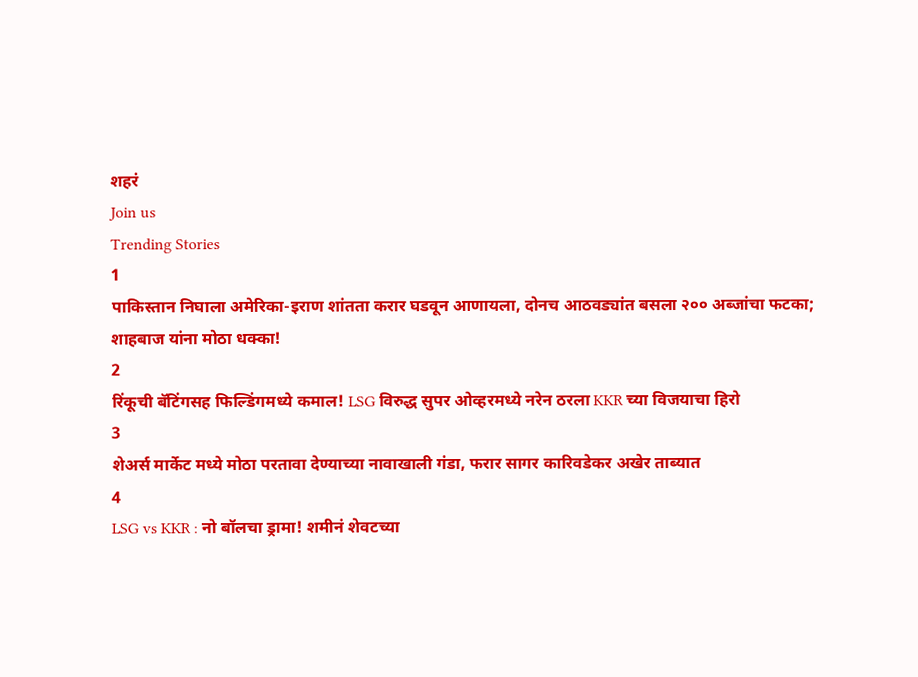शहरं
Join us
Trending Stories
1
पाकिस्तान निघाला अमेरिका-इराण शांतता करार घडवून आणायला, दोनच आठवड्यांत बसला २०० अब्जांचा फटका; शाहबाज यांना मोठा धक्का!
2
रिंकूची बॅटिंगसह फिल्डिंगमध्ये कमाल! LSG विरुद्ध सुपर ओव्हरमध्ये नरेन ठरला KKR च्या विजयाचा हिरो
3
शेअर्स मार्केट मध्ये मोठा परतावा देण्याच्या नावाखाली गंडा, फरार सागर कारिवडेकर अखेर ताब्यात
4
LSG vs KKR : नो बॉलचा ड्रामा! शमीनं शेवटच्या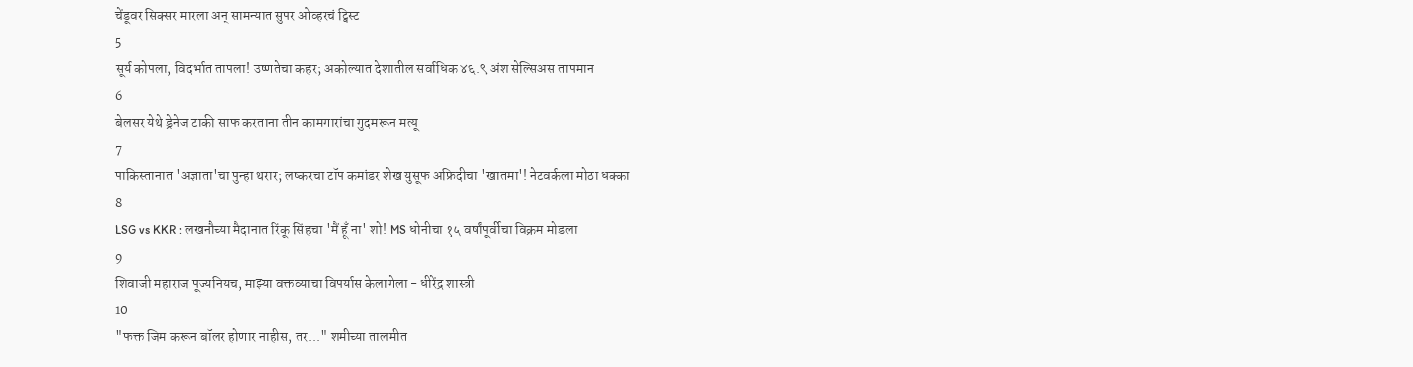चेंडूवर सिक्सर मारला अन् सामन्यात सुपर ओव्हरचं ट्विस्ट
5
सूर्य कोपला, विदर्भात तापला! उष्णतेचा कहर; अकोल्यात देशातील सर्वाधिक ४६.९ अंश सेल्सिअस तापमान
6
बेलसर येथे ड्रेनेज टाकी साफ करताना तीन कामगारांचा गुदमरून मत्यू
7
पाकिस्तानात 'अज्ञाता'चा पुन्हा थरार; लष्करचा टॉप कमांडर शेख युसूफ अफ्रिदीचा 'खातमा'! नेटवर्कला मोठा धक्का
8
LSG vs KKR : लखनौच्या मैदानात रिंकू सिंहचा 'मैं हूँ ना' शो! MS धोनीचा १५ वर्षांपूर्वीचा विक्रम मोडला
9
शिवाजी महाराज पूज्यनियच, माझ्या वक्तव्याचा विपर्यास केलागेला - धीरेंद्र शास्त्री
10
"फक्त जिम करून बॉलर होणार नाहीस, तर..." शमीच्या तालमीत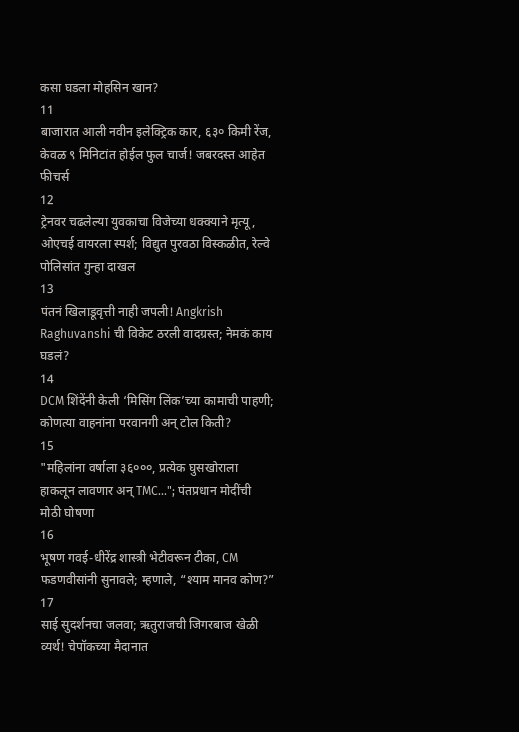कसा घडला मोहसिन खान?
11
बाजारात आली नवीन इलेक्ट्रिक कार, ६३० किमी रेंज, केवळ ९ मिनिटांत होईल फुल चार्ज! जबरदस्त आहेत फीचर्स
12
ट्रेनवर चढलेल्या युवकाचा विजेच्या धक्क्याने मृत्यू, ओएचई वायरला स्पर्श; विद्युत पुरवठा विस्कळीत, रेल्वे पोलिसांत गुन्हा दाखल
13
पंतनं खिलाडूवृत्ती नाही जपली! Angkrish Raghuvanshi ची विकेट ठरली वादग्रस्त; नेमकं काय घडलं?
14
DCM शिंदेंनी केली ‘मिसिंग लिंक’च्या कामाची पाहणी; कोणत्या वाहनांना परवानगी अन् टोल किती?
15
"महिलांना वर्षाला ३६०००, प्रत्येक घुसखोराला हाकलून लावणार अन् TMC..."; पंतप्रधान मोदींची मोठी घोषणा
16
भूषण गवई-धीरेंद्र शास्त्री भेटीवरून टीका, CM फडणवीसांनी सुनावले; म्हणाले, “श्याम मानव कोण?”
17
साई सुदर्शनचा जलवा; ऋतुराजची जिगरबाज खेळी व्यर्थ! चेपॉकच्या मैदानात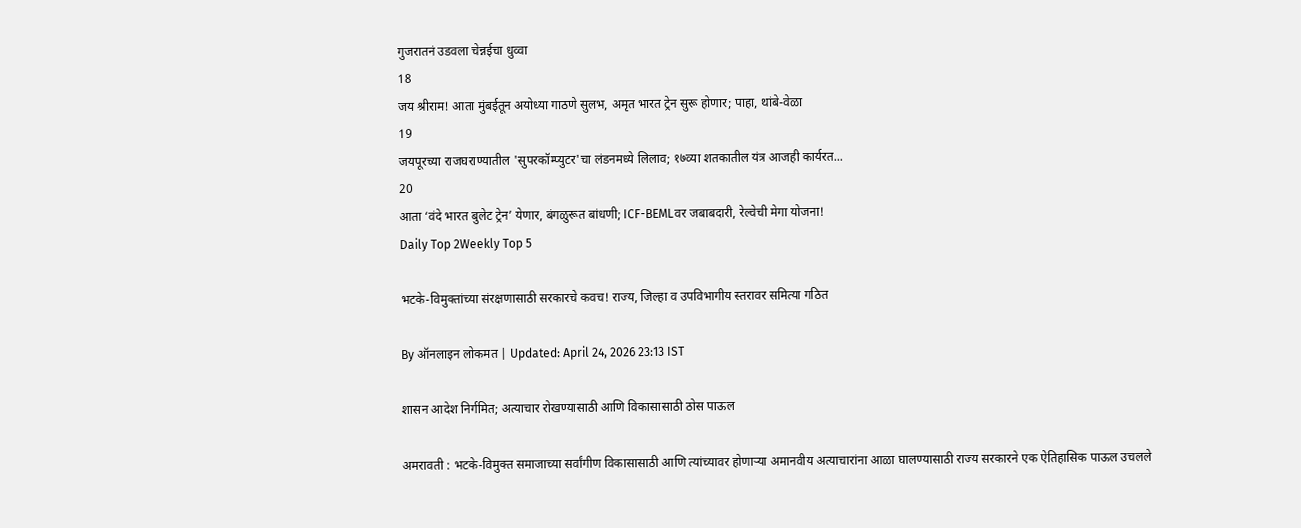गुजरातनं उडवला चेन्नईचा धुव्वा
18
जय श्रीराम! आता मुंबईतून अयोध्या गाठणे सुलभ, अमृत भारत ट्रेन सुरू होणार; पाहा, थांबे-वेळा
19
जयपूरच्या राजघराण्यातील 'सुपरकॉम्प्युटर'चा लंडनमध्ये लिलाव; १७व्या शतकातील यंत्र आजही कार्यरत...
20
आता ‘वंदे भारत बुलेट ट्रेन’ येणार, बंगळुरूत बांधणी; ICF-BEMLवर जबाबदारी, रेल्वेची मेगा योजना!
Daily Top 2Weekly Top 5

भटके-विमुक्तांच्या संरक्षणासाठी सरकारचे कवच! राज्य, जिल्हा व उपविभागीय स्तरावर समित्या गठित

By ऑनलाइन लोकमत | Updated: April 24, 2026 23:13 IST

शासन आदेश निर्गमित; अत्याचार रोखण्यासाठी आणि विकासासाठी ठोस पाऊल

अमरावती : भटके-विमुक्त समाजाच्या सर्वांगीण विकासासाठी आणि त्यांच्यावर होणाऱ्या अमानवीय अत्याचारांना आळा घालण्यासाठी राज्य सरकारने एक ऐतिहासिक पाऊल उचलले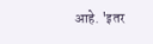आहे. 'इतर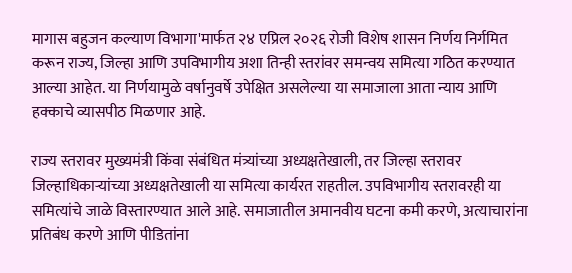मागास बहुजन कल्याण विभागा'मार्फत २४ एप्रिल २०२६ रोजी विशेष शासन निर्णय निर्गमित करून राज्य, जिल्हा आणि उपविभागीय अशा तिन्ही स्तरांवर समन्वय समित्या गठित करण्यात आल्या आहेत. या निर्णयामुळे वर्षानुवर्षे उपेक्षित असलेल्या या समाजाला आता न्याय आणि हक्काचे व्यासपीठ मिळणार आहे.

राज्य स्तरावर मुख्यमंत्री किंवा संबंधित मंत्र्यांच्या अध्यक्षतेखाली, तर जिल्हा स्तरावर जिल्हाधिकाऱ्यांच्या अध्यक्षतेखाली या समित्या कार्यरत राहतील. उपविभागीय स्तरावरही या समित्यांचे जाळे विस्तारण्यात आले आहे. समाजातील अमानवीय घटना कमी करणे, अत्याचारांना प्रतिबंध करणे आणि पीडितांना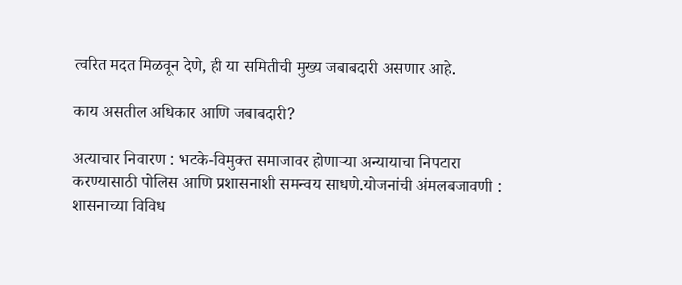त्वरित मदत मिळवून देणे, ही या समितीची मुख्य जबाबदारी असणार आहे.

काय असतील अधिकार आणि जबाबदारी?

अत्याचार निवारण : भटके-विमुक्त समाजावर होणाऱ्या अन्यायाचा निपटारा करण्यासाठी पोलिस आणि प्रशासनाशी समन्वय साधणे.योजनांची अंमलबजावणी : शासनाच्या विविध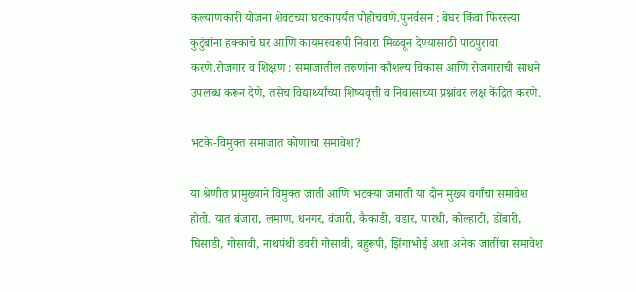कल्याणकारी योजना शेवटच्या घटकापर्यंत पोहोचवणे.पुनर्वसन : बेघर किंवा फिरस्त्या कुटुंबांना हक्काचे घर आणि कायमस्वरूपी निवारा मिळवून देण्यासाठी पाठपुरावा करणे.रोजगार व शिक्षण : समाजातील तरुणांना कौशल्य विकास आणि रोजगाराची साधने उपलब्ध करून देणे, तसेच विद्यार्थ्यांच्या शिष्यवृत्ती व निवासाच्या प्रश्नांवर लक्ष केंद्रित करणे.

भटके-विमुक्त समाजात कोणाचा समावेश?

या श्रेणीत प्रामुख्याने विमुक्त जाती आणि भटक्या जमाती या दोन मुख्य वर्गांचा समावेश होतो. यात बंजारा, लमाण, धनगर, वंजारी, कैकाडी, वडार, पारधी, कोल्हाटी, डोंबारी, घिसाडी, गोसावी, नाथपंथी डवरी गोसावी, बहुरूपी, झिंगाभोई अशा अनेक जातींचा समावेश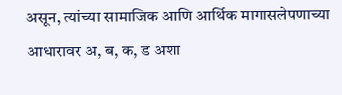असून, त्यांच्या सामाजिक आणि आर्थिक मागासलेपणाच्या आधारावर अ, ब, क, ड अशा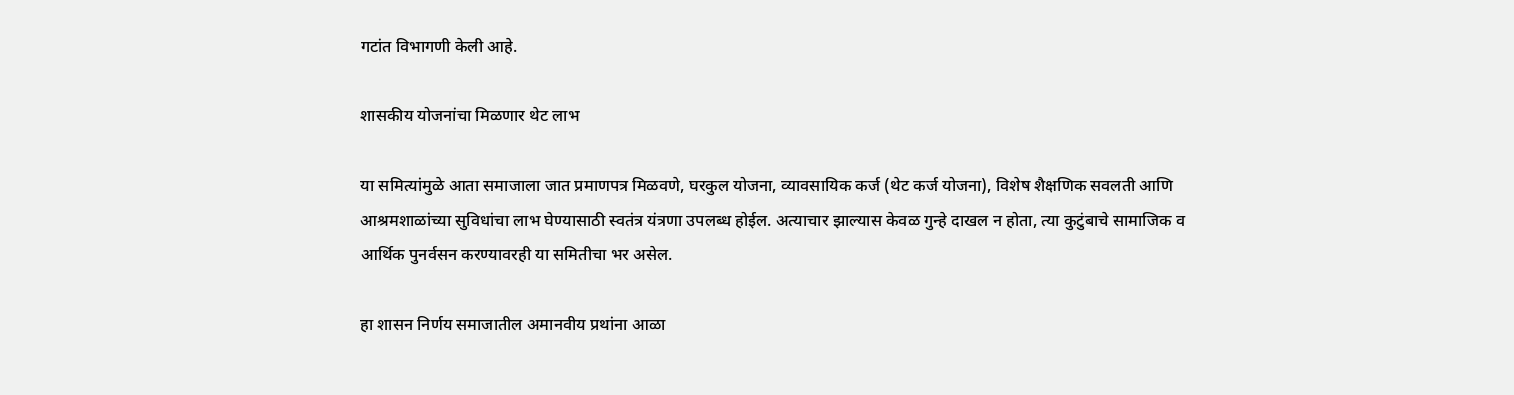गटांत विभागणी केली आहे.

शासकीय योजनांचा मिळणार थेट लाभ

या समित्यांमुळे आता समाजाला जात प्रमाणपत्र मिळवणे, घरकुल योजना, व्यावसायिक कर्ज (थेट कर्ज योजना), विशेष शैक्षणिक सवलती आणि आश्रमशाळांच्या सुविधांचा लाभ घेण्यासाठी स्वतंत्र यंत्रणा उपलब्ध होईल. अत्याचार झाल्यास केवळ गुन्हे दाखल न होता, त्या कुटुंबाचे सामाजिक व आर्थिक पुनर्वसन करण्यावरही या समितीचा भर असेल.

हा शासन निर्णय समाजातील अमानवीय प्रथांना आळा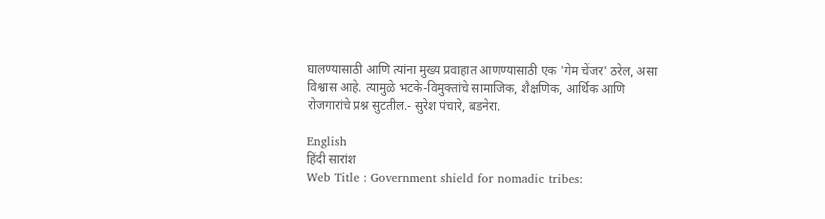घालण्यासाठी आणि त्यांना मुख्य प्रवाहात आणण्यासाठी एक 'गेम चेंजर' ठरेल, असा विश्वास आहे. त्यामुळे भटके-विमुक्तांचे सामाजिक, शैक्षणिक, आर्थिक आणि रोजगारांचे प्रश्न सुटतील.- सुरेश पंचारे, बडनेरा.

English
हिंदी सारांश
Web Title : Government shield for nomadic tribes: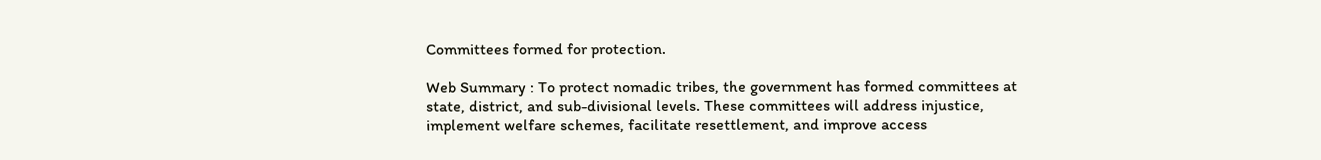Committees formed for protection.

Web Summary : To protect nomadic tribes, the government has formed committees at state, district, and sub-divisional levels. These committees will address injustice, implement welfare schemes, facilitate resettlement, and improve access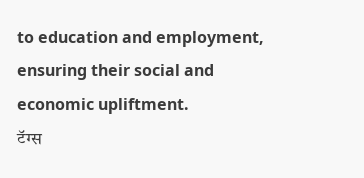to education and employment, ensuring their social and economic upliftment.
टॅग्स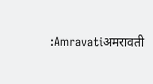:Amravatiअमरावती